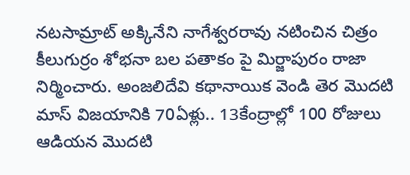నటసామ్రాట్ అక్కినేని నాగేశ్వరరావు నటించిన చిత్రం కీలుగుర్రం శోభనా బల పతాకం పై మిర్జాపురం రాజా నిర్మించారు. అంజలిదేవి కథానాయిక వెండి తెర మొదటి మాస్ విజయానికి 70ఏళ్లు.. 13కేంద్రాల్లో 100 రోజులు ఆడియన మొదటి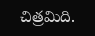చిత్రమిది.